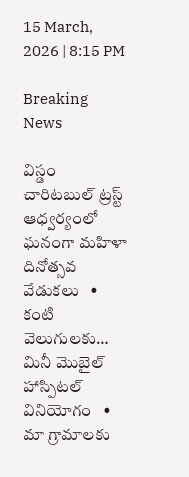15 March, 2026 | 8:15 PM

Breaking News

విస్డం చారిటబుల్ ట్రస్ట్ ఆధ్వర్యంలో ఘనంగా మహిళా దినోత్సవ వేడుకలు   •   కంటి వెలుగులకు… మినీ మొబైల్ హాస్పిటల్ వినియోగం   •   మా గ్రామాలకు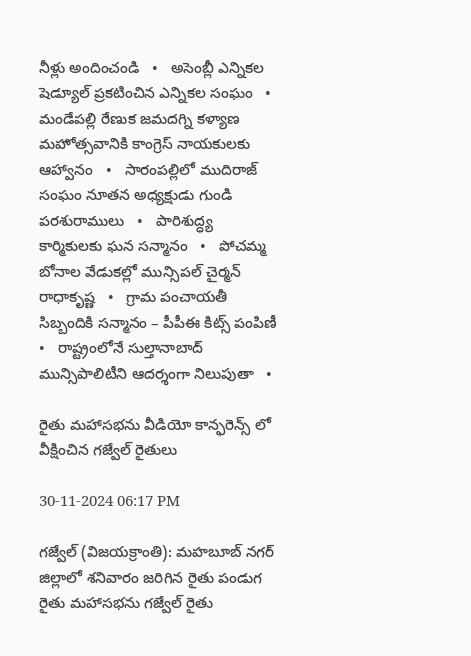నీళ్లు అందించండి   •   అసెంబ్లీ ఎన్నికల షెడ్యూల్ ప్రకటించిన ఎన్నికల సంఘం   •   మండేపల్లి రేణుక జమదగ్ని కళ్యాణ మహోత్సవానికి కాంగ్రెస్ నాయకులకు ఆహ్వానం   •   సారంపల్లిలో ముదిరాజ్ సంఘం నూతన అధ్యక్షుడు గుండి పరశురాములు   •   పారిశుద్ధ్య కార్మికులకు ఘన సన్మానం   •   పోచమ్మ బోనాల వేడుకల్లో మున్సిపల్ చైర్మన్ రాధాకృష్ణ   •   గ్రామ పంచాయతీ సిబ్బందికి సన్మానం – పీపీఈ కిట్స్ పంపిణీ   •   రాష్ట్రంలోనే సుల్తానాబాద్ మున్సిపాలిటీని ఆదర్శంగా నిలుపుతా   •

రైతు మహాసభను వీడియో కాన్ఫరెన్స్ లో వీక్షించిన గజ్వేల్ రైతులు

30-11-2024 06:17 PM

గజ్వేల్ (విజయక్రాంతి): మహబూబ్ నగర్ జిల్లాలో శనివారం జరిగిన రైతు పండుగ రైతు మహాసభను గజ్వేల్ రైతు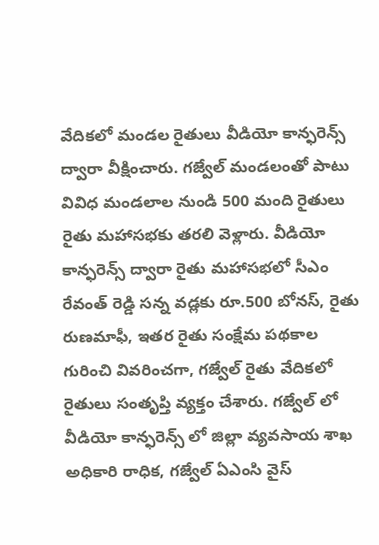వేదికలో మండల రైతులు వీడియో కాన్ఫరెన్స్ ద్వారా వీక్షించారు. గజ్వేల్ మండలంతో పాటు  వివిధ మండలాల నుండి 500 మంది రైతులు రైతు మహాసభకు తరలి వెళ్లారు. వీడియో కాన్ఫరెన్స్ ద్వారా రైతు మహాసభలో సీఎం రేవంత్ రెడ్డి సన్న వడ్లకు రూ.500 బోనస్, రైతు రుణమాఫీ, ఇతర రైతు సంక్షేమ పథకాల గురించి వివరించగా, గజ్వేల్ రైతు వేదికలో రైతులు సంతృప్తి వ్యక్తం చేశారు. గజ్వేల్ లో వీడియో కాన్ఫరెన్స్ లో జిల్లా వ్యవసాయ శాఖ అధికారి రాధిక, గజ్వేల్ ఏఎంసి వైస్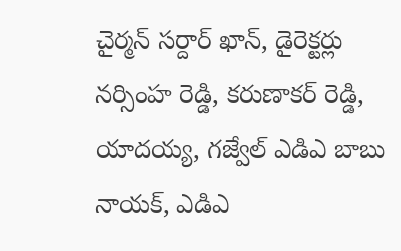చైర్మన్ సర్దార్ ఖాన్, డైరెక్టర్లు నర్సింహ రెడ్డి, కరుణాకర్ రెడ్డి, యాదయ్య, గజ్వేల్ ఎడిఎ బాబు నాయక్, ఎడిఎ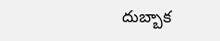దుబ్బాక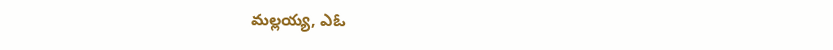మల్లయ్య, ఎఓ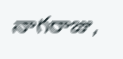నాగరాజు,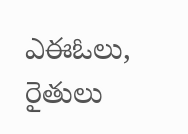ఎఈఓలు, రైతులు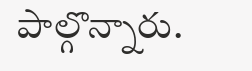పాల్గొన్నారు.